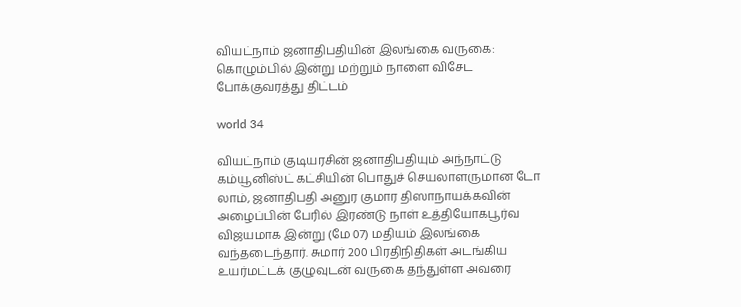வியட்நாம் ஜனாதிபதியின் இலங்கை வருகை: கொழும்பில் இன்று மற்றும் நாளை விசேட போக்குவரத்து திட்டம்

world 34

வியட்நாம் குடியரசின் ஜனாதிபதியும் அந்நாட்டு கம்யூனிஸ்ட் கட்சியின் பொதுச் செயலாளருமான டோ லாம், ஜனாதிபதி அனுர குமார திஸாநாயக்கவின் அழைப்பின் பேரில் இரண்டு நாள் உத்தியோகபூர்வ விஜயமாக இன்று (மே 07) மதியம் இலங்கை வந்தடைந்தார். சுமார் 200 பிரதிநிதிகள் அடங்கிய உயர்மட்டக் குழுவுடன் வருகை தந்துள்ள அவரை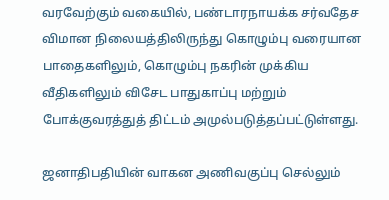வரவேற்கும் வகையில், பண்டாரநாயக்க சர்வதேச விமான நிலையத்திலிருந்து கொழும்பு வரையான பாதைகளிலும், கொழும்பு நகரின் முக்கிய வீதிகளிலும் விசேட பாதுகாப்பு மற்றும் போக்குவரத்துத் திட்டம் அமுல்படுத்தப்பட்டுள்ளது.

ஜனாதிபதியின் வாகன அணிவகுப்பு செல்லும்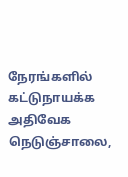நேரங்களில் கட்டுநாயக்க அதிவேக நெடுஞ்சாலை,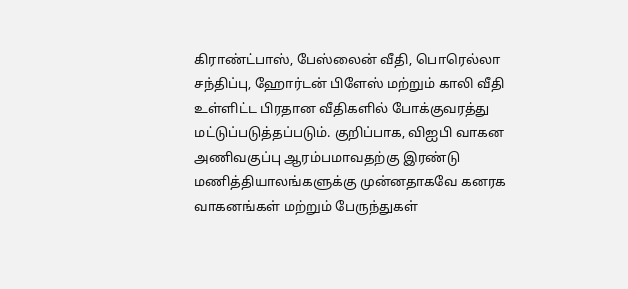கிராண்ட்பாஸ், பேஸ்லைன் வீதி, பொரெல்லா சந்திப்பு, ஹோர்டன் பிளேஸ் மற்றும் காலி வீதி உள்ளிட்ட பிரதான வீதிகளில் போக்குவரத்து மட்டுப்படுத்தப்படும். குறிப்பாக, விஐபி வாகன அணிவகுப்பு ஆரம்பமாவதற்கு இரண்டு மணித்தியாலங்களுக்கு முன்னதாகவே கனரக வாகனங்கள் மற்றும் பேருந்துகள்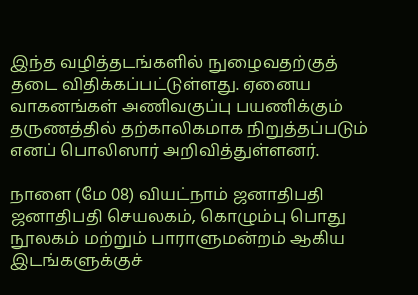இந்த வழித்தடங்களில் நுழைவதற்குத் தடை விதிக்கப்பட்டுள்ளது. ஏனைய வாகனங்கள் அணிவகுப்பு பயணிக்கும் தருணத்தில் தற்காலிகமாக நிறுத்தப்படும் எனப் பொலிஸார் அறிவித்துள்ளனர்.

நாளை (மே 08) வியட்நாம் ஜனாதிபதி ஜனாதிபதி செயலகம், கொழும்பு பொது நூலகம் மற்றும் பாராளுமன்றம் ஆகிய இடங்களுக்குச்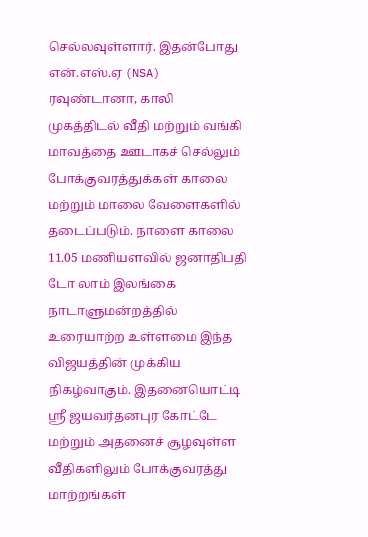செல்லவுள்ளார். இதன்போது என்.எஸ்.ஏ (NSA) ரவுண்டானா, காலி முகத்திடல் வீதி மற்றும் வங்கி மாவத்தை ஊடாகச் செல்லும் போக்குவரத்துக்கள் காலை மற்றும் மாலை வேளைகளில் தடைப்படும். நாளை காலை 11.05 மணியளவில் ஜனாதிபதி டோ லாம் இலங்கை நாடாளுமன்றத்தில் உரையாற்ற உள்ளமை இந்த விஜயத்தின் முக்கிய நிகழ்வாகும். இதனையொட்டி ஸ்ரீ ஜயவர்தனபுர கோட்டே மற்றும் அதனைச் சூழவுள்ள வீதிகளிலும் போக்குவரத்து மாற்றங்கள்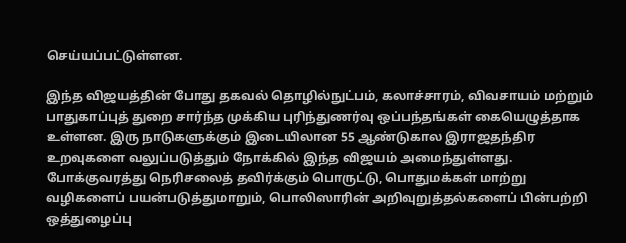செய்யப்பட்டுள்ளன.

இந்த விஜயத்தின் போது தகவல் தொழில்நுட்பம், கலாச்சாரம், விவசாயம் மற்றும் பாதுகாப்புத் துறை சார்ந்த முக்கிய புரிந்துணர்வு ஒப்பந்தங்கள் கையெழுத்தாக உள்ளன. இரு நாடுகளுக்கும் இடையிலான 55 ஆண்டுகால இராஜதந்திர உறவுகளை வலுப்படுத்தும் நோக்கில் இந்த விஜயம் அமைந்துள்ளது. போக்குவரத்து நெரிசலைத் தவிர்க்கும் பொருட்டு, பொதுமக்கள் மாற்று வழிகளைப் பயன்படுத்துமாறும், பொலிஸாரின் அறிவுறுத்தல்களைப் பின்பற்றி ஒத்துழைப்பு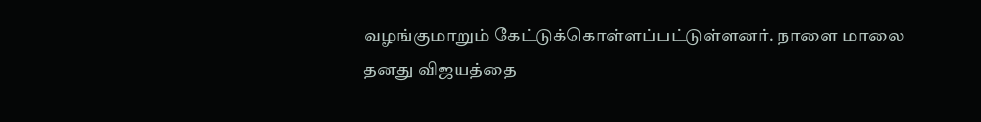வழங்குமாறும் கேட்டுக்கொள்ளப்பட்டுள்ளனர். நாளை மாலை தனது விஜயத்தை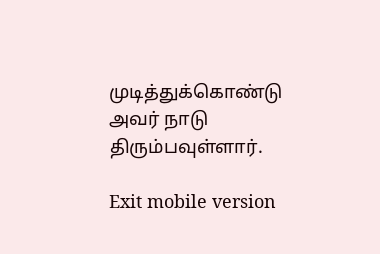முடித்துக்கொண்டு அவர் நாடு திரும்பவுள்ளார்.

Exit mobile version